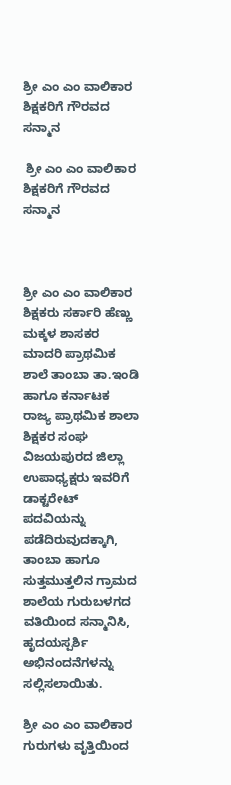ಶ್ರೀ ಎಂ ಎಂ ವಾಲಿಕಾರ ಶಿಕ್ಷಕರಿಗೆ ಗೌರವದ ಸನ್ಮಾನ

 ಶ್ರೀ ಎಂ ಎಂ ವಾಲಿಕಾರ ಶಿಕ್ಷಕರಿಗೆ ಗೌರವದ ಸನ್ಮಾನ



ಶ್ರೀ ಎಂ ಎಂ ವಾಲಿಕಾರ ಶಿಕ್ಷಕರು ಸರ್ಕಾರಿ ಹೆಣ್ಣು ಮಕ್ಕಳ ಶಾಸಕರ ಮಾದರಿ ಪ್ರಾಥಮಿಕ ಶಾಲೆ ತಾಂಬಾ ತಾ.ಇಂಡಿ ಹಾಗೂ ಕರ್ನಾಟಕ ರಾಜ್ಯ ಪ್ರಾಥಮಿಕ ಶಾಲಾ ಶಿಕ್ಷಕರ ಸಂಘ ವಿಜಯಪುರದ ಜಿಲ್ಲಾ ಉಪಾಧ್ಯಕ್ಷರು ಇವರಿಗೆ ಡಾಕ್ಟರೇಟ್ ಪದವಿಯನ್ನು ಪಡೆದಿರುವುದಕ್ಕಾಗಿ, ತಾಂಬಾ ಹಾಗೂ ಸುತ್ತಮುತ್ತಲಿನ ಗ್ರಾಮದ ಶಾಲೆಯ ಗುರುಬಳಗದ ವತಿಯಿಂದ ಸನ್ಮಾನಿಸಿ, ಹೃದಯಸ್ಪರ್ಶಿ ಅಭಿನಂದನೆಗಳನ್ನು ಸಲ್ಲಿಸಲಾಯಿತು.

ಶ್ರೀ ಎಂ ಎಂ ವಾಲಿಕಾರ ಗುರುಗಳು ವೃತ್ತಿಯಿಂದ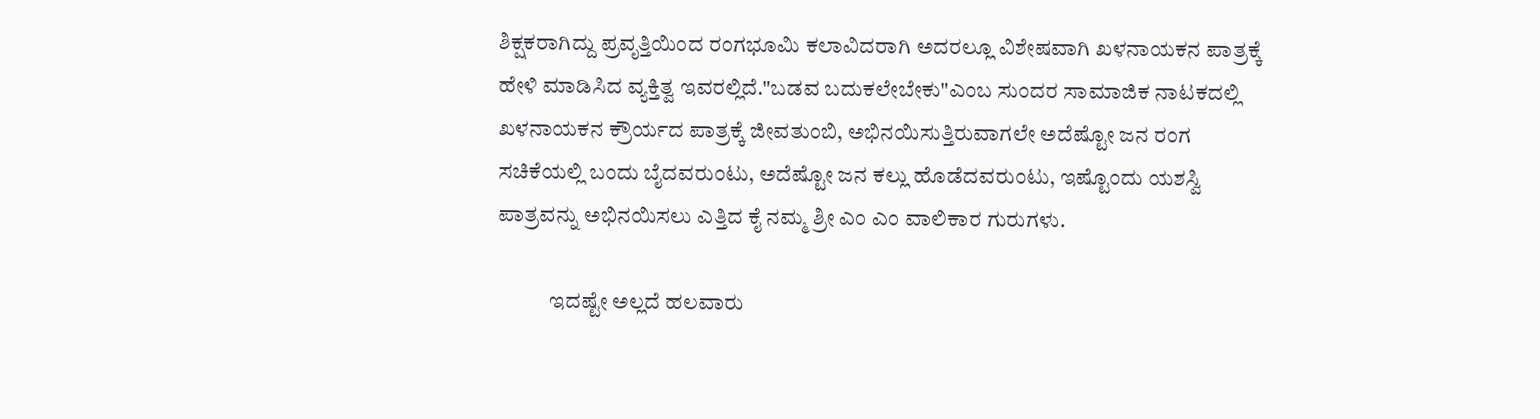ಶಿಕ್ಷಕರಾಗಿದ್ದು ಪ್ರವೃತ್ತಿಯಿಂದ ರಂಗಭೂಮಿ ಕಲಾವಿದರಾಗಿ ಅದರಲ್ಲೂ ವಿಶೇಷವಾಗಿ ಖಳನಾಯಕನ ಪಾತ್ರಕ್ಕೆ ಹೇಳಿ ಮಾಡಿಸಿದ ವ್ಯಕ್ತಿತ್ವ ಇವರಲ್ಲಿದೆ."ಬಡವ ಬದುಕಲೇಬೇಕು"ಎಂಬ ಸುಂದರ ಸಾಮಾಜಿಕ ನಾಟಕದಲ್ಲಿ ಖಳನಾಯಕನ ಕ್ರೌರ್ಯದ ಪಾತ್ರಕ್ಕೆ ಜೀವತುಂಬಿ, ಅಭಿನಯಿಸುತ್ತಿರುವಾಗಲೇ ಅದೆಷ್ಟೋ ಜನ ರಂಗ ಸಚಿಕೆಯಲ್ಲಿ ಬಂದು ಬೈದವರುಂಟು, ಅದೆಷ್ಟೋ ಜನ ಕಲ್ಲು ಹೊಡೆದವರುಂಟು, ಇಷ್ಟೊಂದು ಯಶಸ್ವಿ ಪಾತ್ರವನ್ನು ಅಭಿನಯಿಸಲು ಎತ್ತಿದ ಕೈ ನಮ್ಮ ಶ್ರೀ ಎಂ ಎಂ ವಾಲಿಕಾರ ಗುರುಗಳು.

            ಇದಷ್ಟೇ ಅಲ್ಲದೆ ಹಲವಾರು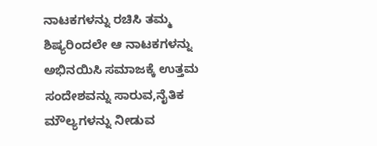ನಾಟಕಗಳನ್ನು ರಚಿಸಿ ತಮ್ಮ ಶಿಷ್ಯರಿಂದಲೇ ಆ ನಾಟಕಗಳನ್ನು ಅಭಿನಯಿಸಿ ಸಮಾಜಕ್ಕೆ ಉತ್ತಮ ಸಂದೇಶವನ್ನು ಸಾರುವ,ನೈತಿಕ ಮೌಲ್ಯಗಳನ್ನು ನೀಡುವ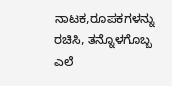ನಾಟಕ,ರೂಪಕಗಳನ್ನು ರಚಿಸಿ, ತನ್ನೊಳಗೊಬ್ಬ ಎಲೆ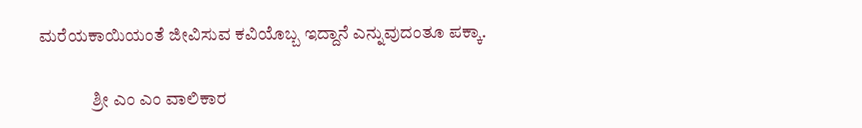ಮರೆಯಕಾಯಿಯಂತೆ ಜೀವಿಸುವ ಕವಿಯೊಬ್ಬ ಇದ್ದಾನೆ ಎನ್ನುವುದಂತೂ ಪಕ್ಕಾ.

               ಶ್ರೀ ಎಂ ಎಂ ವಾಲಿಕಾರ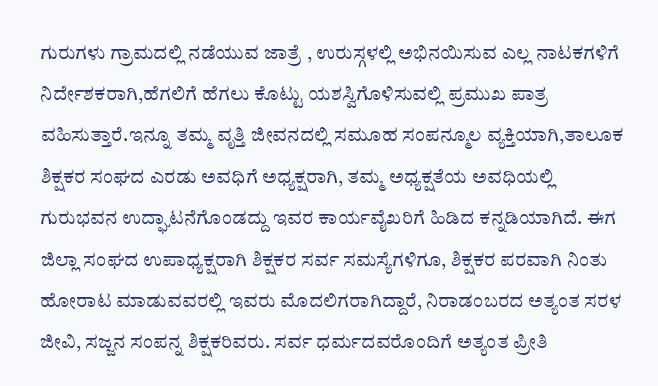ಗುರುಗಳು ಗ್ರಾಮದಲ್ಲಿ ನಡೆಯುವ ಜಾತ್ರೆ , ಉರುಸ್ಗಳಲ್ಲಿ ಅಭಿನಯಿಸುವ ಎಲ್ಲ ನಾಟಕಗಳಿಗೆ ನಿರ್ದೇಶಕರಾಗಿ,ಹೆಗಲಿಗೆ ಹೆಗಲು ಕೊಟ್ಟು ಯಶಸ್ವಿಗೊಳಿಸುವಲ್ಲಿ ಪ್ರಮುಖ ಪಾತ್ರ ವಹಿಸುತ್ತಾರೆ.ಇನ್ನೂ ತಮ್ಮ ವೃತ್ತಿ ಜೀವನದಲ್ಲಿ ಸಮೂಹ ಸಂಪನ್ಮೂಲ ವ್ಯಕ್ತಿಯಾಗಿ,ತಾಲೂಕ ಶಿಕ್ಷಕರ ಸಂಘದ ಎರಡು ಅವಧಿಗೆ ಅಧ್ಯಕ್ಷರಾಗಿ, ತಮ್ಮ ಅಧ್ಯಕ್ಷತೆಯ ಅವಧಿಯಲ್ಲಿ ಗುರುಭವನ ಉದ್ಘಾಟನೆಗೊಂಡದ್ದು ಇವರ ಕಾರ್ಯವೈಖರಿಗೆ ಹಿಡಿದ ಕನ್ನಡಿಯಾಗಿದೆ. ಈಗ ಜಿಲ್ಲಾ ಸಂಘದ ಉಪಾಧ್ಯಕ್ಷರಾಗಿ ಶಿಕ್ಷಕರ ಸರ್ವ ಸಮಸ್ಯೆಗಳಿಗೂ, ಶಿಕ್ಷಕರ ಪರವಾಗಿ ನಿಂತು ಹೋರಾಟ ಮಾಡುವವರಲ್ಲಿ ಇವರು ಮೊದಲಿಗರಾಗಿದ್ದಾರೆ, ನಿರಾಡಂಬರದ ಅತ್ಯಂತ ಸರಳ ಜೀವಿ, ಸಜ್ಜನ ಸಂಪನ್ನ ಶಿಕ್ಷಕರಿವರು. ಸರ್ವ ಧರ್ಮದವರೊಂದಿಗೆ ಅತ್ಯಂತ ಪ್ರೀತಿ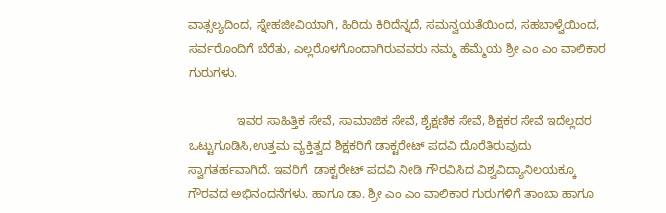ವಾತ್ಸಲ್ಯದಿಂದ, ಸ್ನೇಹಜೀವಿಯಾಗಿ, ಹಿರಿದು ಕಿರಿದೆನ್ನದೆ, ಸಮನ್ವಯತೆಯಿಂದ, ಸಹಬಾಳ್ವೆಯಿಂದ, ಸರ್ವರೊಂದಿಗೆ ಬೆರೆತು, ಎಲ್ಲರೊಳಗೊಂದಾಗಿರುವವರು ನಮ್ಮ ಹೆಮ್ಮೆಯ ಶ್ರೀ ಎಂ ಎಂ ವಾಲಿಕಾರ ಗುರುಗಳು.

              ಇವರ ಸಾಹಿತ್ತಿಕ ಸೇವೆ, ಸಾಮಾಜಿಕ ಸೇವೆ, ಶೈಕ್ಷಣಿಕ ಸೇವೆ, ಶಿಕ್ಷಕರ ಸೇವೆ ಇದೆಲ್ಲದರ ಒಟ್ಟುಗೂಡಿಸಿ,ಉತ್ತಮ ವ್ಯಕ್ತಿತ್ವದ ಶಿಕ್ಷಕರಿಗೆ ಡಾಕ್ಟರೇಟ್ ಪದವಿ ದೊರೆತಿರುವುದು ಸ್ವಾಗತರ್ಹವಾಗಿದೆ. ಇವರಿಗೆ  ಡಾಕ್ಟರೇಟ್ ಪದವಿ ನೀಡಿ ಗೌರವಿಸಿದ ವಿಶ್ವವಿದ್ಯಾನಿಲಯಕ್ಕೂ ಗೌರವದ ಅಭಿನಂದನೆಗಳು. ಹಾಗೂ ಡಾ. ಶ್ರೀ ಎಂ ಎಂ ವಾಲಿಕಾರ ಗುರುಗಳಿಗೆ ತಾಂಬಾ ಹಾಗೂ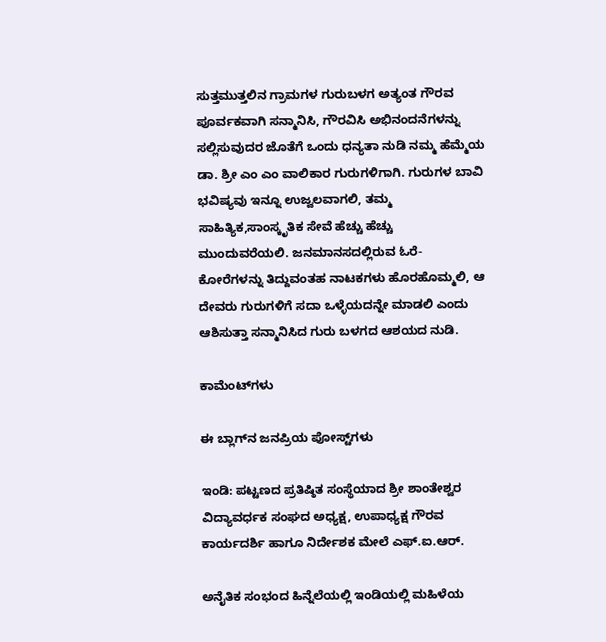ಸುತ್ತಮುತ್ತಲಿನ ಗ್ರಾಮಗಳ ಗುರುಬಳಗ ಅತ್ಯಂತ ಗೌರವ ಪೂರ್ವಕವಾಗಿ ಸನ್ಮಾನಿಸಿ, ಗೌರವಿಸಿ ಅಭಿನಂದನೆಗಳನ್ನು ಸಲ್ಲಿಸುವುದರ ಜೊತೆಗೆ ಒಂದು ಧನ್ಯತಾ ನುಡಿ ನಮ್ಮ ಹೆಮ್ಮೆಯ ಡಾ. ಶ್ರೀ ಎಂ ಎಂ ವಾಲಿಕಾರ ಗುರುಗಳಿಗಾಗಿ. ಗುರುಗಳ ಬಾವಿ ಭವಿಷ್ಯವು ಇನ್ನೂ ಉಜ್ವಲವಾಗಲಿ, ತಮ್ಮ ಸಾಹಿತ್ಯಿಕ,ಸಾಂಸ್ಕೃತಿಕ ಸೇವೆ ಹೆಚ್ಚು ಹೆಚ್ಚು ಮುಂದುವರೆಯಲಿ. ಜನಮಾನಸದಲ್ಲಿರುವ ಓರೆ- ಕೋರೆಗಳನ್ನು ತಿದ್ದುವಂತಹ ನಾಟಕಗಳು ಹೊರಹೊಮ್ಮಲಿ, ಆ ದೇವರು ಗುರುಗಳಿಗೆ ಸದಾ ಒಳ್ಳೆಯದನ್ನೇ ಮಾಡಲಿ ಎಂದು ಆಶಿಸುತ್ತಾ ಸನ್ಮಾನಿಸಿದ ಗುರು ಬಳಗದ ಆಶಯದ ನುಡಿ.

ಕಾಮೆಂಟ್‌ಗಳು

ಈ ಬ್ಲಾಗ್‌ನ ಜನಪ್ರಿಯ ಪೋಸ್ಟ್‌ಗಳು

ಇಂಡಿ: ಪಟ್ಟಣದ ಪ್ರತಿಷ್ಠಿತ ಸಂಸ್ಥೆಯಾದ ಶ್ರೀ ಶಾಂತೇಶ್ವರ ವಿದ್ಯಾವರ್ಧಕ ಸಂಘದ ಅಧ್ಯಕ್ಷ, ಉಪಾಧ್ಯಕ್ಷ ಗೌರವ ಕಾರ್ಯದರ್ಶಿ ಹಾಗೂ ನಿರ್ದೇಶಕ ಮೇಲೆ ಎಫ್.ಐ.ಆರ್.

ಅನೈತಿಕ ಸಂಭಂದ ಹಿನ್ನೆಲೆಯಲ್ಲಿ ಇಂಡಿಯಲ್ಲಿ ಮಹಿಳೆಯ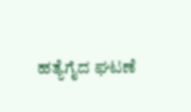ಹತ್ಯೆಗೈದ ಘಟಣೆ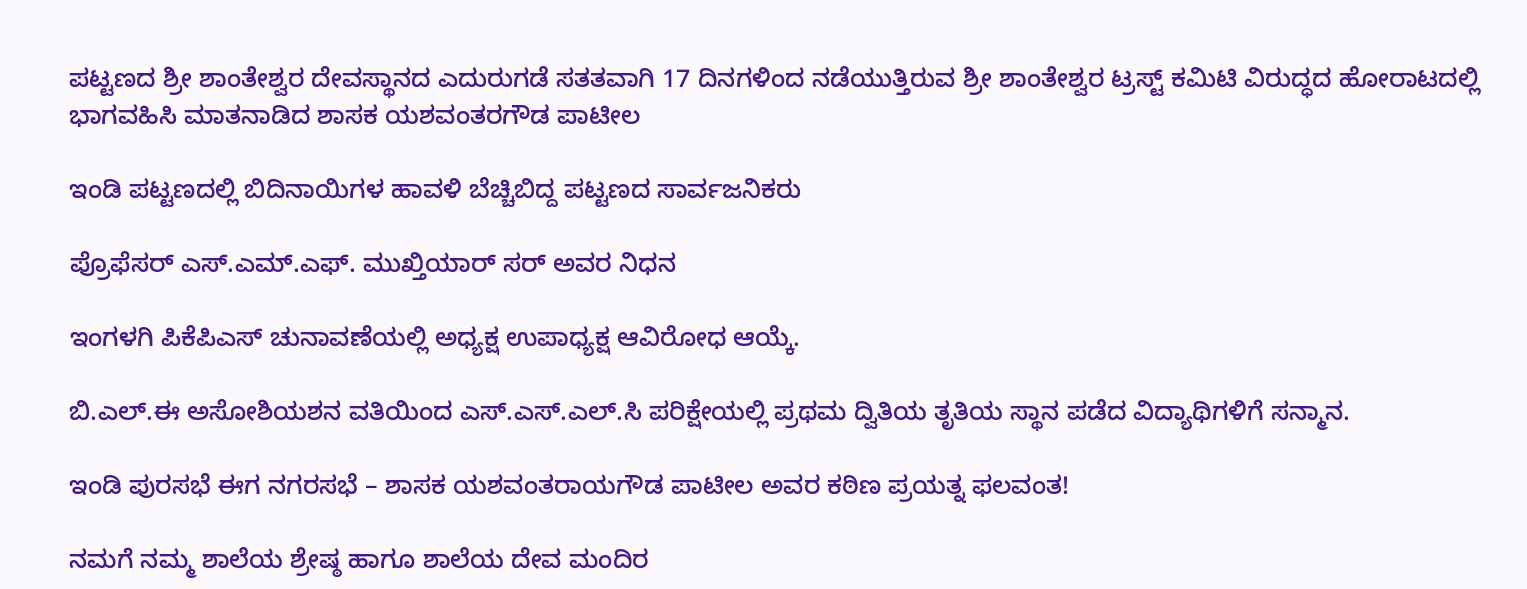ಪಟ್ಟಣದ ಶ್ರೀ ಶಾಂತೇಶ್ವರ ದೇವಸ್ಥಾನದ ಎದುರುಗಡೆ ಸತತವಾಗಿ 17 ದಿನಗಳಿಂದ ನಡೆಯುತ್ತಿರುವ ಶ್ರೀ ಶಾಂತೇಶ್ವರ ಟ್ರಸ್ಟ್ ಕಮಿಟಿ ವಿರುದ್ಧದ ಹೋರಾಟದಲ್ಲಿ ಭಾಗವಹಿಸಿ ಮಾತನಾಡಿದ ಶಾಸಕ ಯಶವಂತರಗೌಡ ಪಾಟೀಲ

ಇಂಡಿ ಪಟ್ಟಣದಲ್ಲಿ ಬಿದಿನಾಯಿಗಳ ಹಾವಳಿ ಬೆಚ್ಚಿಬಿದ್ದ ಪಟ್ಟಣದ ಸಾರ್ವಜನಿಕರು

ಪ್ರೊಫೆಸರ್ ಎಸ್.ಎಮ್.ಎಫ್. ಮುಖ್ತಿಯಾರ್ ಸರ್ ಅವರ ನಿಧನ

ಇಂಗಳಗಿ ಪಿಕೆಪಿಎಸ್ ಚುನಾವಣೆಯಲ್ಲಿ ಅಧ್ಯಕ್ಷ ಉಪಾಧ್ಯಕ್ಷ ಆವಿರೋಧ ಆಯ್ಕೆ.

ಬಿ.ಎಲ್.ಈ ಅಸೋಶಿಯಶನ ವತಿಯಿಂದ ಎಸ್.ಎಸ್.ಎಲ್.ಸಿ ಪರಿಕ್ಷೇಯಲ್ಲಿ ಪ್ರಥಮ ದ್ವಿತಿಯ ತೃತಿಯ ಸ್ಥಾನ ಪಡೆದ ವಿದ್ಯಾಥಿಗಳಿಗೆ ಸನ್ಮಾನ.

ಇಂಡಿ ಪುರಸಭೆ ಈಗ ನಗರಸಭೆ – ಶಾಸಕ ಯಶವಂತರಾಯಗೌಡ ಪಾಟೀಲ ಅವರ ಕಠಿಣ ಪ್ರಯತ್ನ ಫಲವಂತ!

ನಮಗೆ ನಮ್ಮ ಶಾಲೆಯ ಶ್ರೇಷ್ಠ ಹಾಗೂ ಶಾಲೆಯ ದೇವ ಮಂದಿರ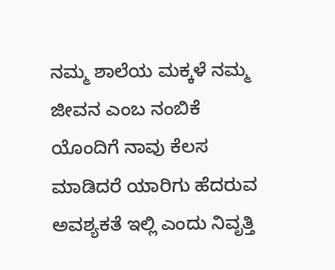ನಮ್ಮ ಶಾಲೆಯ ಮಕ್ಕಳೆ ನಮ್ಮ ಜೀವನ ಎಂಬ ನಂಬಿಕೆ ಯೊಂದಿಗೆ ನಾವು ಕೆಲಸ ಮಾಡಿದರೆ ಯಾರಿಗು ಹೆದರುವ ಅವಶ್ಯಕತೆ ಇಲ್ಲಿ ಎಂದು ನಿವೃತ್ತಿ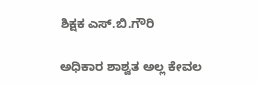ಶಿಕ್ಷಕ ಎಸ್.ಬಿ.ಗೌರಿ

ಅಧಿಕಾರ ಶಾಶ್ವತ ಅಲ್ಲ ಕೇವಲ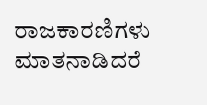ರಾಜಕಾರಣಿಗಳು ಮಾತನಾಡಿದರೆ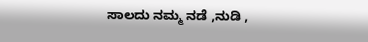ಸಾಲದು ನಮ್ಮ ನಡೆ ,ನುಡಿ ,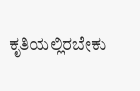ಕೃತಿಯಲ್ಲಿರಬೇಕು